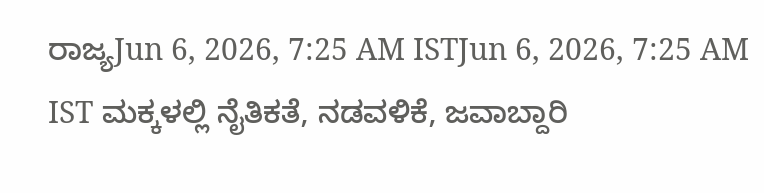ರಾಜ್ಯJun 6, 2026, 7:25 AM ISTJun 6, 2026, 7:25 AM IST ಮಕ್ಕಳಲ್ಲಿ ನೈತಿಕತೆ, ನಡವಳಿಕೆ, ಜವಾಬ್ದಾರಿ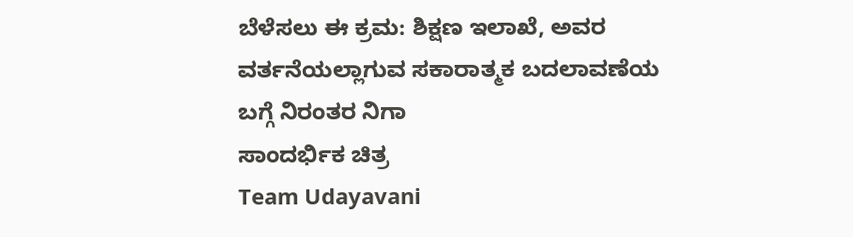ಬೆಳೆಸಲು ಈ ಕ್ರಮ: ಶಿಕ್ಷಣ ಇಲಾಖೆ, ಅವರ ವರ್ತನೆಯಲ್ಲಾಗುವ ಸಕಾರಾತ್ಮಕ ಬದಲಾವಣೆಯ ಬಗ್ಗೆ ನಿರಂತರ ನಿಗಾ
ಸಾಂದರ್ಭಿಕ ಚಿತ್ರ
Team Udayavani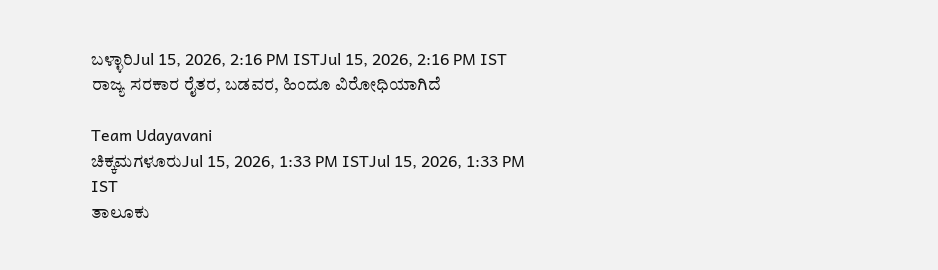ಬಳ್ಳಾರಿJul 15, 2026, 2:16 PM ISTJul 15, 2026, 2:16 PM IST
ರಾಜ್ಯ ಸರಕಾರ ರೈತರ, ಬಡವರ, ಹಿಂದೂ ವಿರೋಧಿಯಾಗಿದೆ

Team Udayavani
ಚಿಕ್ಕಮಗಳೂರುJul 15, 2026, 1:33 PM ISTJul 15, 2026, 1:33 PM IST
ತಾಲೂಕು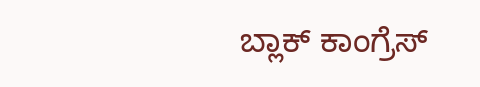ಬ್ಲಾಕ್ ಕಾಂಗ್ರೆಸ್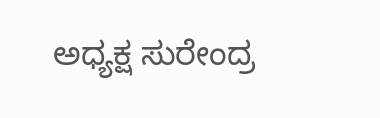ಅಧ್ಯಕ್ಷ ಸುರೇಂದ್ರ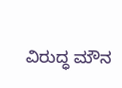ವಿರುದ್ಧ ಮೌನ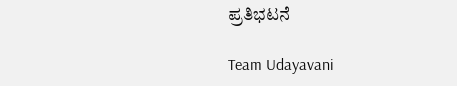ಪ್ರತಿಭಟನೆ

Team Udayavani